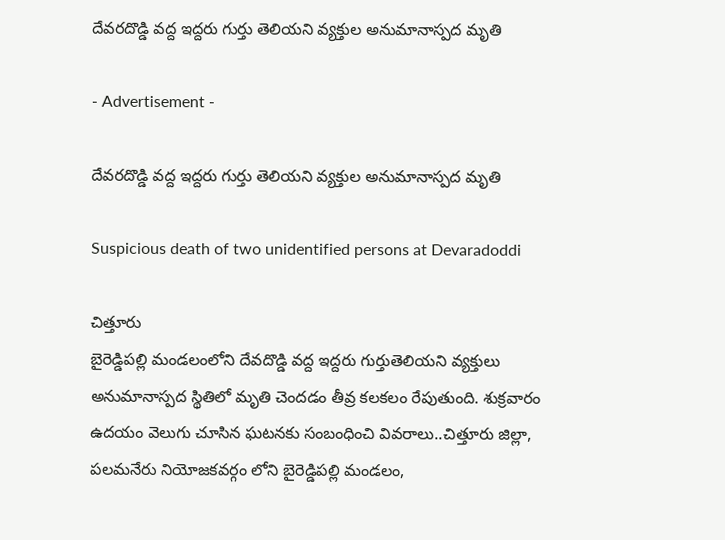దేవరదొడ్డి వద్ద ఇద్దరు గుర్తు తెలియని వ్యక్తుల అనుమానాస్పద మృతి

- Advertisement -

దేవరదొడ్డి వద్ద ఇద్దరు గుర్తు తెలియని వ్యక్తుల అనుమానాస్పద మృతి

Suspicious death of two unidentified persons at Devaradoddi

చిత్తూరు
బైరెడ్డిపల్లి మండలంలోని దేవదొడ్డి వద్ద ఇద్దరు గుర్తుతెలియని వ్యక్తులు అనుమానాస్పద స్థితిలో మృతి చెందడం తీవ్ర కలకలం రేపుతుంది. శుక్రవారం ఉదయం వెలుగు చూసిన ఘటనకు సంబంధించి వివరాలు..చిత్తూరు జిల్లా, పలమనేరు నియోజకవర్గం లోని బైరెడ్డిపల్లి మండలం,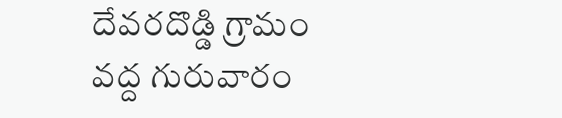దేవరదొడ్డి గ్రామం వద్ద గురువారం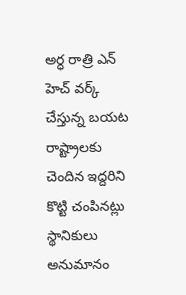అర్ధ రాత్రి ఎన్ హెచ్ వర్క్ చేస్తున్న బయట రాష్ట్రాలకు చెందిన ఇద్దరిని కొట్టి చంపినట్లు స్థానికులు అనుమానం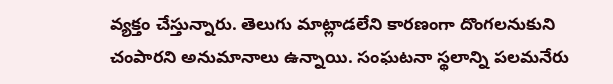వ్యక్తం చేస్తున్నారు. తెలుగు మాట్లాడలేని కారణంగా దొంగలనుకుని చంపారని అనుమానాలు ఉన్నాయి. సంఘటనా స్థలాన్ని పలమనేరు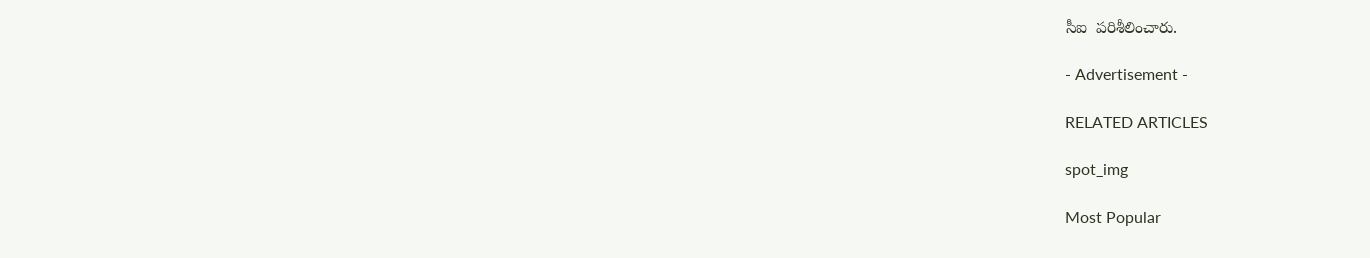సీఐ  పరిశీలించారు.

- Advertisement -

RELATED ARTICLES

spot_img

Most Popular